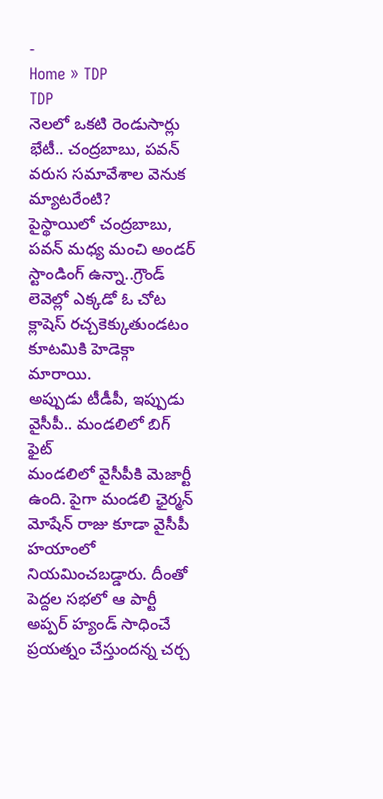-
Home » TDP
TDP
నెలలో ఒకటి రెండుసార్లు భేటీ.. చంద్రబాబు, పవన్ వరుస సమావేశాల వెనుక మ్యాటరేంటి?
పైస్థాయిలో చంద్రబాబు, పవన్ మధ్య మంచి అండర్ స్టాండింగ్ ఉన్నా..గ్రౌండ్ లెవెల్లో ఎక్కడో ఓ చోట క్లాషెస్ రచ్చకెక్కుతుండటం కూటమికి హెడెక్గా మారాయి.
అప్పుడు టీడీపీ, ఇప్పుడు వైసీపీ.. మండలిలో బిగ్ ఫైట్
మండలిలో వైసీపీకి మెజార్టీ ఉంది. పైగా మండలి ఛైర్మన్ మోషేన్ రాజు కూడా వైసీపీ హయాంలో నియమించబడ్డారు. దీంతో పెద్దల సభలో ఆ పార్టీ అప్పర్ హ్యండ్ సాధించే ప్రయత్నం చేస్తుందన్న చర్చ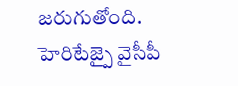జరుగుతోంది.
హెరిటేజ్పై వైసీపీ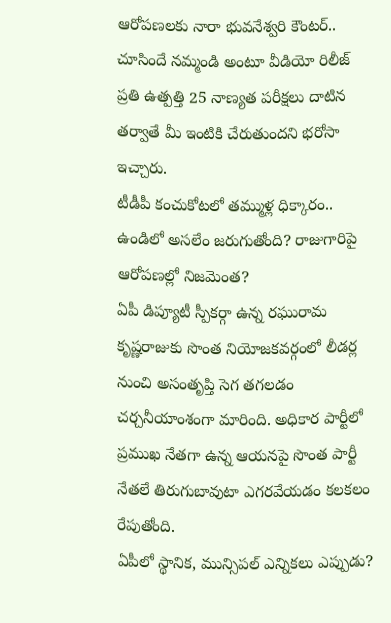ఆరోపణలకు నారా భువనేశ్వరి కౌంటర్.. చూసిందే నమ్మండి అంటూ వీడియో రిలీజ్
ప్రతి ఉత్పత్తి 25 నాణ్యత పరీక్షలు దాటిన తర్వాతే మీ ఇంటికి చేరుతుందని భరోసా ఇచ్చారు.
టీడీపీ కంచుకోటలో తమ్ముళ్ల ధిక్కారం.. ఉండిలో అసలేం జరుగుతోంది? రాజుగారిపై ఆరోపణల్లో నిజమెంత?
ఏపీ డిప్యూటీ స్పీకర్గా ఉన్న రఘురామ కృష్ణరాజుకు సొంత నియోజకవర్గంలో లీడర్ల నుంచి అసంతృప్తి సెగ తగలడం చర్చనీయాంశంగా మారింది. అధికార పార్టీలో ప్రముఖ నేతగా ఉన్న ఆయనపై సొంత పార్టీ నేతలే తిరుగుబావుటా ఎగరవేయడం కలకలం రేపుతోంది.
ఏపీలో స్థానిక, మున్సిపల్ ఎన్నికలు ఎప్పుడు?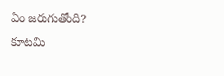ఏం జరుగుతోంది?
కూటమి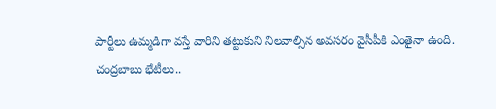పార్టీలు ఉమ్మడిగా వస్తే వారిని తట్టుకుని నిలవాల్సిన అవసరం వైసీపీకి ఎంతైనా ఉంది.
చంద్రబాబు భేటీలు..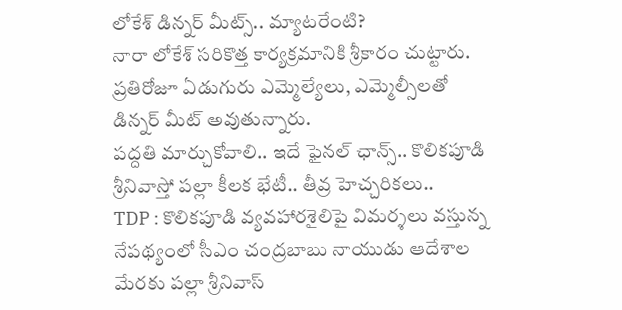లోకేశ్ డిన్నర్ మీట్స్.. మ్యాటరేంటి?
నారా లోకేశ్ సరికొత్త కార్యక్రమానికి శ్రీకారం చుట్టారు. ప్రతిరోజూ ఏడుగురు ఎమ్మెల్యేలు, ఎమ్మెల్సీలతో డిన్నర్ మీట్ అవుతున్నారు.
పద్దతి మార్చుకోవాలి.. ఇదే ఫైనల్ ఛాన్స్.. కొలికపూడి శ్రీనివాస్తో పల్లా కీలక భేటీ.. తీవ్ర హెచ్చరికలు..
TDP : కొలికపూడి వ్యవహారశైలిపై విమర్శలు వస్తున్న నేపథ్యంలో సీఎం చంద్రబాబు నాయుడు ఆదేశాల మేరకు పల్లా శ్రీనివాస్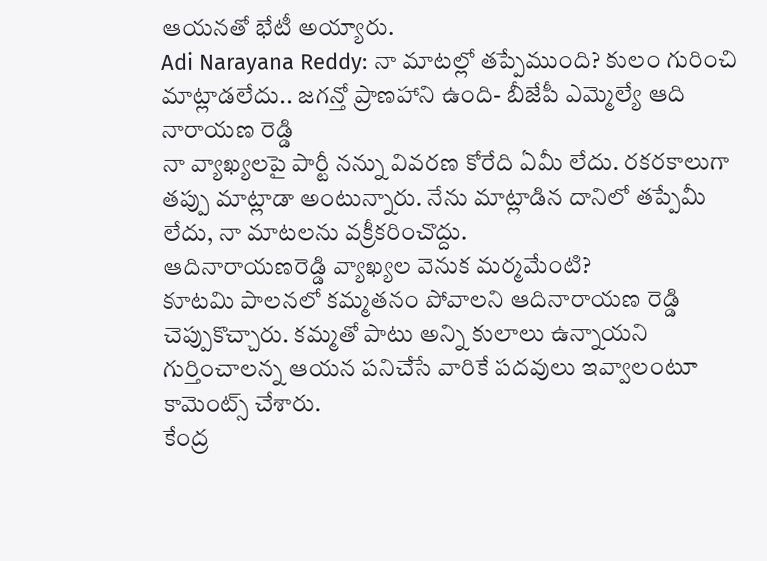ఆయనతో భేటీ అయ్యారు.
Adi Narayana Reddy: నా మాటల్లో తప్పేముంది? కులం గురించి మాట్లాడలేదు.. జగన్తో ప్రాణహాని ఉంది- బీజేపీ ఎమ్మెల్యే ఆది నారాయణ రెడ్డి
నా వ్యాఖ్యలపై పార్టీ నన్ను వివరణ కోరేది ఏమీ లేదు. రకరకాలుగా తప్పు మాట్లాడా అంటున్నారు. నేను మాట్లాడిన దానిలో తప్పేమీ లేదు, నా మాటలను వక్రీకరించొద్దు.
ఆదినారాయణరెడ్డి వ్యాఖ్యల వెనుక మర్మమేంటి?
కూటమి పాలనలో కమ్మతనం పోవాలని ఆదినారాయణ రెడ్డి చెప్పుకొచ్చారు. కమ్మతో పాటు అన్ని కులాలు ఉన్నాయని గుర్తించాలన్న ఆయన పనిచేసే వారికే పదవులు ఇవ్వాలంటూ కామెంట్స్ చేశారు.
కేంద్ర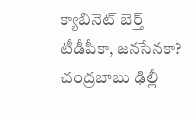క్యాబినెట్ బెర్త్ టీడీపీకా, జనసేనకా? చంద్రబాబు ఢిల్లీ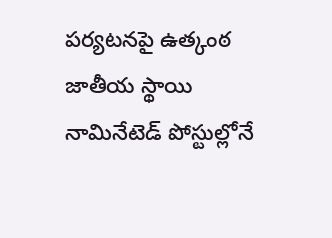పర్యటనపై ఉత్కంఠ
జాతీయ స్థాయి నామినేటెడ్ పోస్టుల్లోనే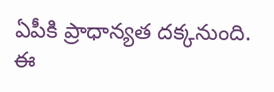ఏపీకి ప్రాధాన్యత దక్కనుంది. ఈ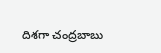దిశగా చంద్రబాబు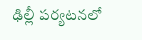ఢిల్లీ పర్యటనలో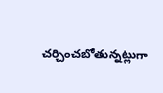చర్చించబోతున్నట్లుగా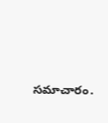సమాచారం.